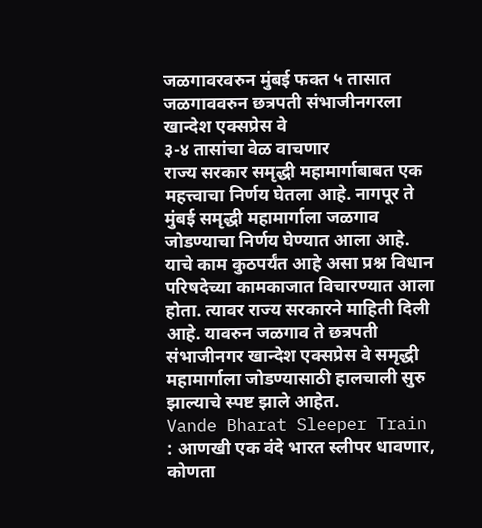जळगावरवरुन मुंबई फक्त ५ तासात
जळगाववरुन छत्रपती संभाजीनगरला खान्देश एक्सप्रेस वे
३-४ तासांचा वेळ वाचणार
राज्य सरकार समृद्धी महामार्गाबाबत एक महत्त्वाचा निर्णय घेतला आहे. नागपूर ते मुंबई समृद्धी महामार्गाला जळगाव जोडण्याचा निर्णय घेण्यात आला आहे. याचे काम कुठपर्यंत आहे असा प्रश्न विधान परिषदेच्या कामकाजात विचारण्यात आला होता. त्यावर राज्य सरकारने माहिती दिली आहे. यावरुन जळगाव ते छत्रपती संभाजीनगर खान्देश एक्सप्रेस वे समृद्धी महामार्गाला जोडण्यासाठी हालचाली सुरु झाल्याचे स्पष्ट झाले आहेत.
Vande Bharat Sleeper Train : आणखी एक वंदे भारत स्लीपर धावणार, कोणता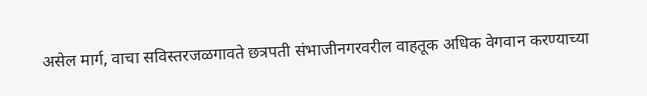असेल मार्ग, वाचा सविस्तरजळगावते छत्रपती संभाजीनगरवरील वाहतूक अधिक वेगवान करण्याच्या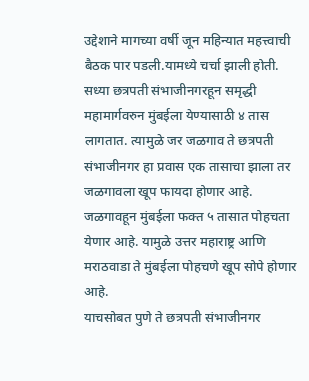उद्देशाने मागच्या वर्षी जून महिन्यात महत्त्वाची बैठक पार पडली.यामध्ये चर्चा झाली होती.
सध्या छत्रपती संभाजीनगरहून समृद्धी महामार्गवरुन मुंबईला येण्यासाठी ४ तास लागतात. त्यामुळे जर जळगाव ते छत्रपती संभाजीनगर हा प्रवास एक तासाचा झाला तर जळगावला खूप फायदा होणार आहे. जळगावहून मुंबईला फक्त ५ तासात पोहचता येणार आहे. यामुळे उत्तर महाराष्ट्र आणि मराठवाडा ते मुंबईला पोहचणे खूप सोपे होणार आहे.
याचसोबत पुणे ते छत्रपती संभाजीनगर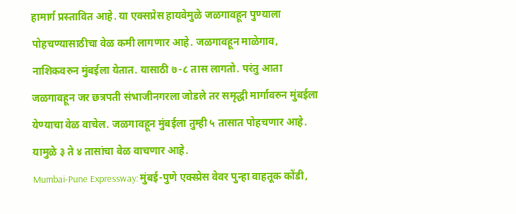हामार्ग प्रस्तावित आहे. या एक्सप्रेस हायवेमुळे जळगावहून पुण्याला पोहचण्यासाठीचा वेळ कमी लागणार आहे. जळगावहून माळेगाव, नाशिकवरुन मुंबईला येतात. यासाठी ७-८ तास लागतो. परंतु आता जळगावहून जर छत्रपती संभाजीनगरला जोडले तर समृद्धी मार्गावरुन मुंबईला येण्याचा वेळ वाचेल. जळगावहून मुंबईला तुम्ही ५ तासात पोहचणार आहे. यामुळे ३ ते ४ तासांचा वेळ वाचणार आहे.
Mumbai-Pune Expressway: मुंबई-पुणे एक्स्प्रेस वेवर पुन्हा वाहतूक कोंडी,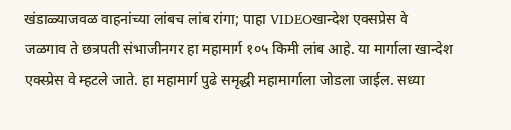खंडाळ्याजवळ वाहनांच्या लांबच लांब रांगा; पाहा VIDEOखान्देश एक्सप्रेस वे
जळगाव ते छत्रपती संभाजीनगर हा महामार्ग १०५ किमी लांब आहे. या मार्गाला खान्देश एक्स्प्रेस वे म्हटले जाते. हा महामार्ग पुढे समृद्धी महामार्गाला जोडला जाईल. सध्या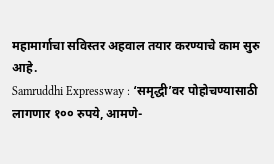महामार्गाचा सविस्तर अहवाल तयार करण्याचे काम सुरु आहे.
Samruddhi Expressway : ‘समृद्धी’वर पोहोचण्यासाठी लागणार १०० रुपये, आमणे-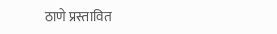ठाणे प्रस्तावित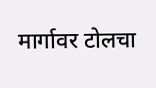मार्गावर टोलचा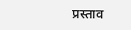प्रस्ताव